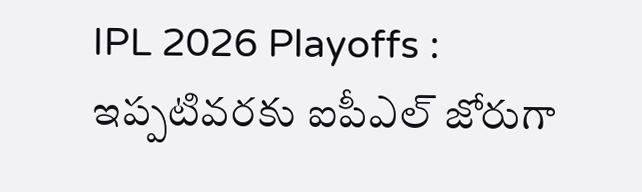IPL 2026 Playoffs : ఇప్పటివరకు ఐపీఎల్ జోరుగా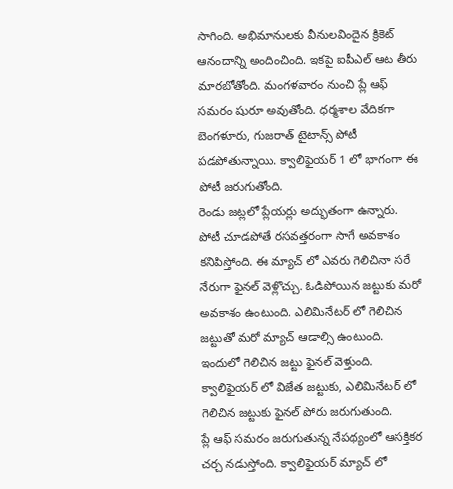సాగింది. అభిమానులకు వీనులవిందైన క్రికెట్ ఆనందాన్ని అందించింది. ఇకపై ఐపీఎల్ ఆట తీరు మారబోతోంది. మంగళవారం నుంచి ప్లే ఆఫ్ సమరం షురూ అవుతోంది. ధర్మశాల వేదికగా బెంగళూరు, గుజరాత్ టైటాన్స్ పోటీ పడపోతున్నాయి. క్వాలిఫైయర్ 1 లో భాగంగా ఈ పోటీ జరుగుతోంది.
రెండు జట్లలో ప్లేయర్లు అద్భుతంగా ఉన్నారు. పోటీ చూడపోతే రసవత్తరంగా సాగే అవకాశం కనిపిస్తోంది. ఈ మ్యాచ్ లో ఎవరు గెలిచినా సరే నేరుగా ఫైనల్ వెళ్లొచ్చు. ఓడిపోయిన జట్టుకు మరో అవకాశం ఉంటుంది. ఎలిమినేటర్ లో గెలిచిన జట్టుతో మరో మ్యాచ్ ఆడాల్సి ఉంటుంది. ఇందులో గెలిచిన జట్టు ఫైనల్ వెళ్తుంది. క్వాలిఫైయర్ లో విజేత జట్టుకు, ఎలిమినేటర్ లో గెలిచిన జట్టుకు ఫైనల్ పోరు జరుగుతుంది.
ప్లే ఆఫ్ సమరం జరుగుతున్న నేపథ్యంలో ఆసక్తికర చర్చ నడుస్తోంది. క్వాలిఫైయర్ మ్యాచ్ లో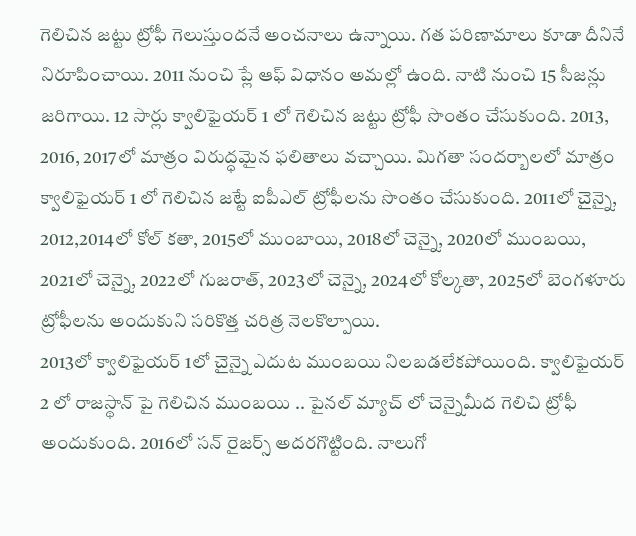గెలిచిన జట్టు ట్రోఫీ గెలుస్తుందనే అంచనాలు ఉన్నాయి. గత పరిణామాలు కూడా దీనినే నిరూపించాయి. 2011 నుంచి ప్లే ఆఫ్ విధానం అమల్లో ఉంది. నాటి నుంచి 15 సీజన్లు జరిగాయి. 12 సార్లు క్వాలిఫైయర్ 1 లో గెలిచిన జట్టు ట్రోఫీ సొంతం చేసుకుంది. 2013, 2016, 2017లో మాత్రం విరుద్ధమైన ఫలితాలు వచ్చాయి. మిగతా సందర్బాలలో మాత్రం క్వాలిఫైయర్ 1 లో గెలిచిన జట్టే ఐపీఎల్ ట్రోఫీలను సొంతం చేసుకుంది. 2011లో చైన్నై, 2012,2014లో కోల్ కతా, 2015లో ముంబాయి, 2018లో చెన్నై, 2020లో ముంబయి, 2021లో చెన్నై, 2022లో గుజరాత్, 2023లో చెన్నై, 2024లో కోల్కతా, 2025లో బెంగళూరు ట్రోఫీలను అందుకుని సరికొత్త చరిత్ర నెలకొల్పాయి.
2013లో క్వాలిఫైయర్ 1లో చైన్నై ఎదుట ముంబయి నిలబడలేకపోయింది. క్వాలిఫైయర్ 2 లో రాజస్థాన్ పై గెలిచిన ముంబయి .. పైనల్ మ్యాచ్ లో చెన్నైమీద గెలిచి ట్రోఫీ అందుకుంది. 2016లో సన్ రైజర్స్ అదరగొట్టింది. నాలుగో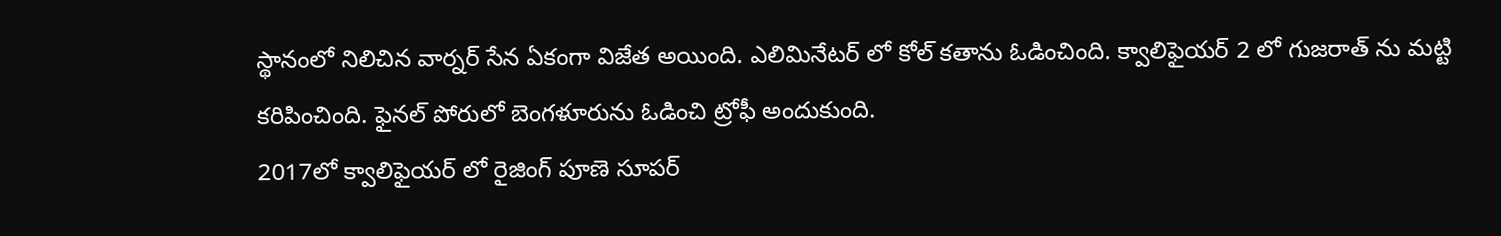స్థానంలో నిలిచిన వార్నర్ సేన ఏకంగా విజేత అయింది. ఎలిమినేటర్ లో కోల్ కతాను ఓడించింది. క్వాలిఫైయర్ 2 లో గుజరాత్ ను మట్టి కరిపించింది. ఫైనల్ పోరులో బెంగళూరును ఓడించి ట్రోఫీ అందుకుంది.
2017లో క్వాలిఫైయర్ లో రైజింగ్ పూణె సూపర్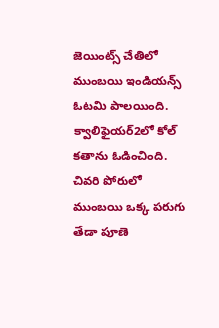జెయింట్స్ చేతిలో ముంబయి ఇండియన్స్ ఓటమి పాలయింది. క్వాలిఫైయర్2లో కోల్ కతాను ఓడించింది. చివరి పోరులో ముంబయి ఒక్క పరుగు తేడా పూణె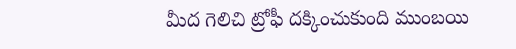మీద గెలిచి ట్రోఫీ దక్కించుకుంది ముంబయి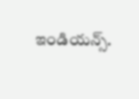ఇండియన్స్.